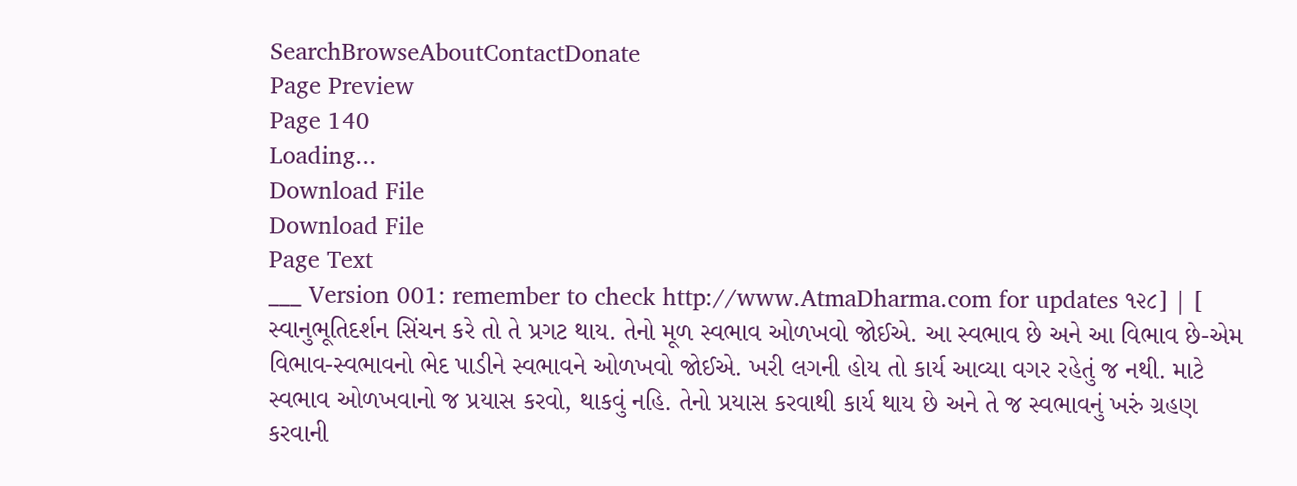SearchBrowseAboutContactDonate
Page Preview
Page 140
Loading...
Download File
Download File
Page Text
___ Version 001: remember to check http://www.AtmaDharma.com for updates ૧૨૮] | [ સ્વાનુભૂતિદર્શન સિંચન કરે તો તે પ્રગટ થાય. તેનો મૂળ સ્વભાવ ઓળખવો જોઈએ. આ સ્વભાવ છે અને આ વિભાવ છે-એમ વિભાવ-સ્વભાવનો ભેદ પાડીને સ્વભાવને ઓળખવો જોઈએ. ખરી લગની હોય તો કાર્ય આવ્યા વગર રહેતું જ નથી. માટે સ્વભાવ ઓળખવાનો જ પ્રયાસ કરવો, થાકવું નહિ. તેનો પ્રયાસ કરવાથી કાર્ય થાય છે અને તે જ સ્વભાવનું ખરું ગ્રહણ કરવાની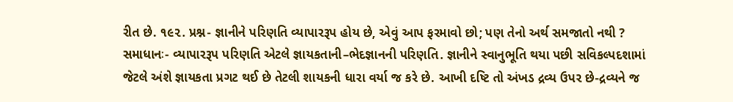રીત છે. ૧૯૨. પ્રશ્ન- જ્ઞાનીને પરિણતિ વ્યાપારરૂપ હોય છે, એવું આપ ફરમાવો છો; પણ તેનો અર્થ સમજાતો નથી ? સમાધાનઃ- વ્યાપારરૂપ પરિણતિ એટલે જ્ઞાયકતાની–ભેદજ્ઞાનની પરિણતિ. જ્ઞાનીને સ્વાનુભૂતિ થયા પછી સવિકલ્પદશામાં જેટલે અંશે જ્ઞાયકતા પ્રગટ થઈ છે તેટલી શાયકની ધારા વર્યા જ કરે છે. આખી દષ્ટિ તો અંખડ દ્રવ્ય ઉપર છે-દ્રવ્યને જ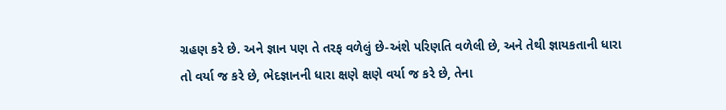ગ્રહણ કરે છે. અને જ્ઞાન પણ તે તરફ વળેલું છે-અંશે પરિણતિ વળેલી છે, અને તેથી જ્ઞાયકતાની ધારા તો વર્યા જ કરે છે, ભેદજ્ઞાનની ધારા ક્ષણે ક્ષણે વર્યા જ કરે છે, તેના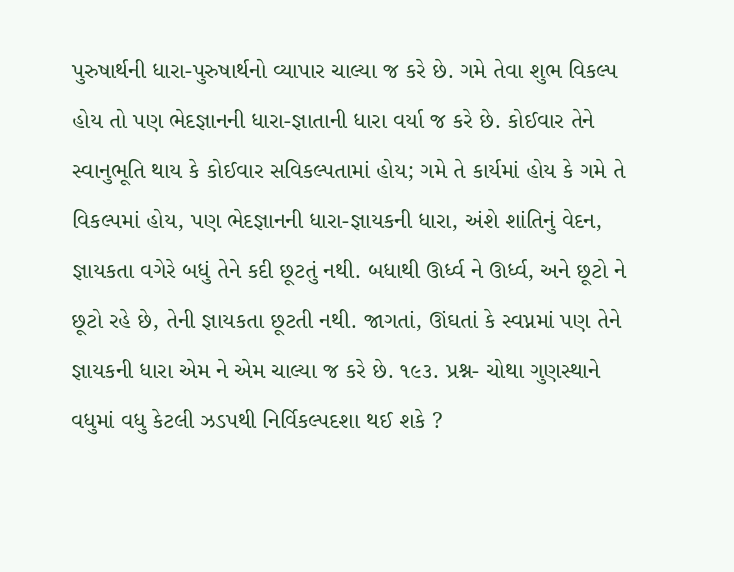પુરુષાર્થની ધારા-પુરુષાર્થનો વ્યાપાર ચાલ્યા જ કરે છે. ગમે તેવા શુભ વિકલ્પ હોય તો પણ ભેદજ્ઞાનની ધારા-જ્ઞાતાની ધારા વર્યા જ કરે છે. કોઈવાર તેને સ્વાનુભૂતિ થાય કે કોઈવાર સવિકલ્પતામાં હોય; ગમે તે કાર્યમાં હોય કે ગમે તે વિકલ્પમાં હોય, પણ ભેદજ્ઞાનની ધારા-જ્ઞાયકની ધારા, અંશે શાંતિનું વેદન, જ્ઞાયકતા વગેરે બધું તેને કદી છૂટતું નથી. બધાથી ઊર્ધ્વ ને ઊર્ધ્વ, અને છૂટો ને છૂટો રહે છે, તેની જ્ઞાયકતા છૂટતી નથી. જાગતાં, ઊંઘતાં કે સ્વપ્નમાં પણ તેને જ્ઞાયકની ધારા એમ ને એમ ચાલ્યા જ કરે છે. ૧૯૩. પ્રશ્ન- ચોથા ગુણસ્થાને વધુમાં વધુ કેટલી ઝડપથી નિર્વિકલ્પદશા થઈ શકે ?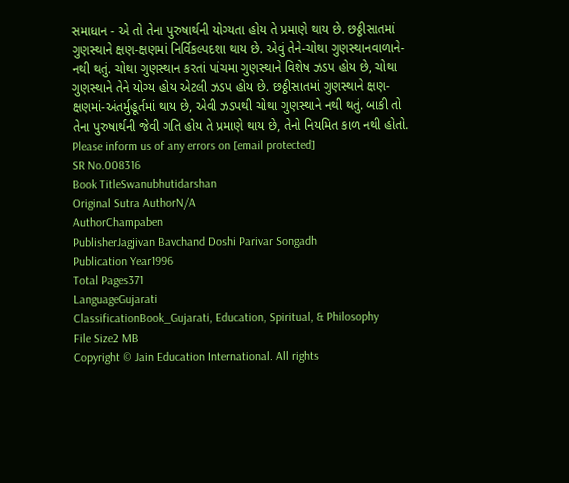સમાધાન - એ તો તેના પુરુષાર્થની યોગ્યતા હોય તે પ્રમાણે થાય છે. છઠ્ઠીસાતમાં ગુણસ્થાને ક્ષણ-ક્ષણમાં નિર્વિકલ્પદશા થાય છે. એવું તેને-ચોથા ગુણસ્થાનવાળાને- નથી થતું. ચોથા ગુણસ્થાન કરતાં પાંચમા ગુણસ્થાને વિશેષ ઝડપ હોય છે, ચોથા ગુણસ્થાને તેને યોગ્ય હોય એટલી ઝડપ હોય છે. છઠ્ઠીસાતમાં ગુણસ્થાને ક્ષણ-ક્ષણમાં-અંતર્મુહૂર્તમાં થાય છે, એવી ઝડપથી ચોથા ગુણસ્થાને નથી થતું. બાકી તો તેના પુરુષાર્થની જેવી ગતિ હોય તે પ્રમાણે થાય છે, તેનો નિયમિત કાળ નથી હોતો. Please inform us of any errors on [email protected]
SR No.008316
Book TitleSwanubhutidarshan
Original Sutra AuthorN/A
AuthorChampaben
PublisherJagjivan Bavchand Doshi Parivar Songadh
Publication Year1996
Total Pages371
LanguageGujarati
ClassificationBook_Gujarati, Education, Spiritual, & Philosophy
File Size2 MB
Copyright © Jain Education International. All rights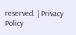reserved. | Privacy Policy